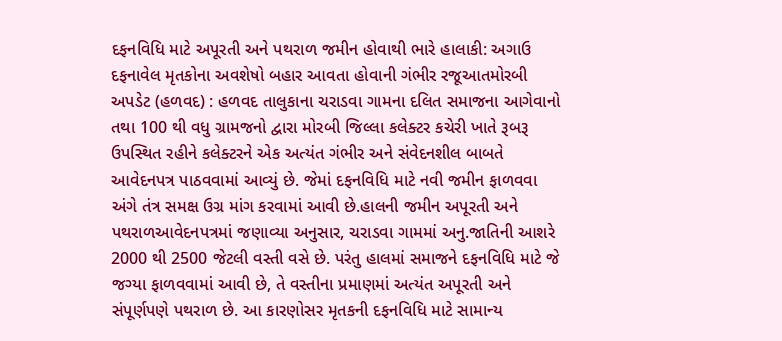દફનવિધિ માટે અપૂરતી અને પથરાળ જમીન હોવાથી ભારે હાલાકી: અગાઉ દફનાવેલ મૃતકોના અવશેષો બહાર આવતા હોવાની ગંભીર રજૂઆતમોરબી અપડેટ (હળવદ) : હળવદ તાલુકાના ચરાડવા ગામના દલિત સમાજના આગેવાનો તથા 100 થી વધુ ગ્રામજનો દ્વારા મોરબી જિલ્લા કલેક્ટર કચેરી ખાતે રૂબરૂ ઉપસ્થિત રહીને કલેક્ટરને એક અત્યંત ગંભીર અને સંવેદનશીલ બાબતે આવેદનપત્ર પાઠવવામાં આવ્યું છે. જેમાં દફનવિધિ માટે નવી જમીન ફાળવવા અંગે તંત્ર સમક્ષ ઉગ્ર માંગ કરવામાં આવી છે.હાલની જમીન અપૂરતી અને પથરાળઆવેદનપત્રમાં જણાવ્યા અનુસાર, ચરાડવા ગામમાં અનુ.જાતિની આશરે 2000 થી 2500 જેટલી વસ્તી વસે છે. પરંતુ હાલમાં સમાજને દફનવિધિ માટે જે જગ્યા ફાળવવામાં આવી છે, તે વસ્તીના પ્રમાણમાં અત્યંત અપૂરતી અને સંપૂર્ણપણે પથરાળ છે. આ કારણોસર મૃતકની દફનવિધિ માટે સામાન્ય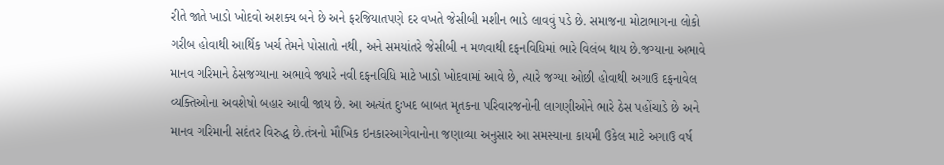રીતે જાતે ખાડો ખોદવો અશક્ય બને છે અને ફરજિયાતપણે દર વખતે જેસીબી મશીન ભાડે લાવવું પડે છે. સમાજના મોટાભાગના લોકો ગરીબ હોવાથી આર્થિક ખર્ચ તેમને પોસાતો નથી, અને સમયાંતરે જેસીબી ન મળવાથી દફનવિધિમાં ભારે વિલંબ થાય છે.જગ્યાના અભાવે માનવ ગરિમાને ઠેસજગ્યાના અભાવે જ્યારે નવી દફનવિધિ માટે ખાડો ખોદવામાં આવે છે, ત્યારે જગ્યા ઓછી હોવાથી અગાઉ દફનાવેલ વ્યક્તિઓના અવશેષો બહાર આવી જાય છે. આ અત્યંત દુઃખદ બાબત મૃતકના પરિવારજનોની લાગણીઓને ભારે ઠેસ પહોંચાડે છે અને માનવ ગરિમાની સદંતર વિરુદ્ધ છે.તંત્રનો મૌખિક ઇનકારઆગેવાનોના જણાવ્યા અનુસાર આ સમસ્યાના કાયમી ઉકેલ માટે અગાઉ વર્ષ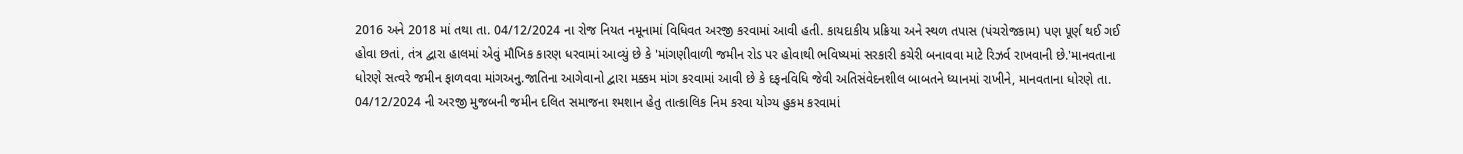2016 અને 2018 માં તથા તા. 04/12/2024 ના રોજ નિયત નમૂનામાં વિધિવત અરજી કરવામાં આવી હતી. કાયદાકીય પ્રક્રિયા અને સ્થળ તપાસ (પંચરોજકામ) પણ પૂર્ણ થઈ ગઈ હોવા છતાં, તંત્ર દ્વારા હાલમાં એવું મૌખિક કારણ ધરવામાં આવ્યું છે કે 'માંગણીવાળી જમીન રોડ પર હોવાથી ભવિષ્યમાં સરકારી કચેરી બનાવવા માટે રિઝર્વ રાખવાની છે.'માનવતાના ધોરણે સત્વરે જમીન ફાળવવા માંગઅનુ.જાતિના આગેવાનો દ્વારા મક્કમ માંગ કરવામાં આવી છે કે દફનવિધિ જેવી અતિસંવેદનશીલ બાબતને ધ્યાનમાં રાખીને, માનવતાના ધોરણે તા. 04/12/2024 ની અરજી મુજબની જમીન દલિત સમાજના શ્મશાન હેતુ તાત્કાલિક નિમ કરવા યોગ્ય હુકમ કરવામાં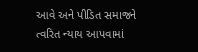આવે અને પીડિત સમાજને ત્વરિત ન્યાય આપવામાં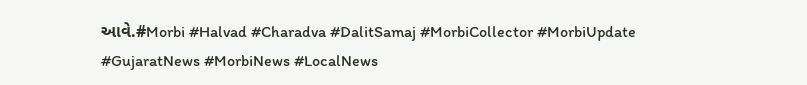આવે.#Morbi #Halvad #Charadva #DalitSamaj #MorbiCollector #MorbiUpdate #GujaratNews #MorbiNews #LocalNews